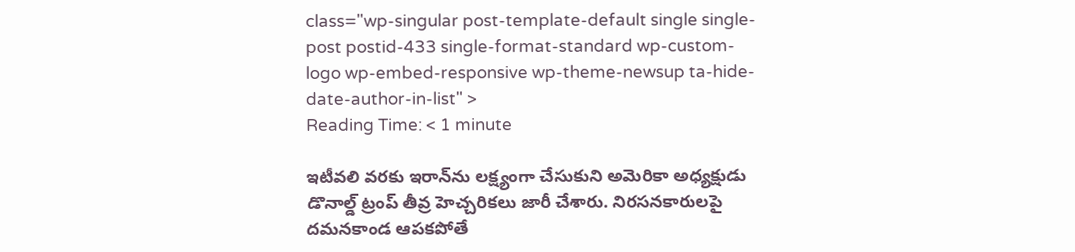class="wp-singular post-template-default single single-post postid-433 single-format-standard wp-custom-logo wp-embed-responsive wp-theme-newsup ta-hide-date-author-in-list" >
Reading Time: < 1 minute

ఇటీవలి వరకు ఇరాన్‌ను లక్ష్యంగా చేసుకుని అమెరికా అధ్యక్షుడు డొనాల్డ్ ట్రంప్ తీవ్ర హెచ్చరికలు జారీ చేశారు. నిరసనకారులపై దమనకాండ ఆపకపోతే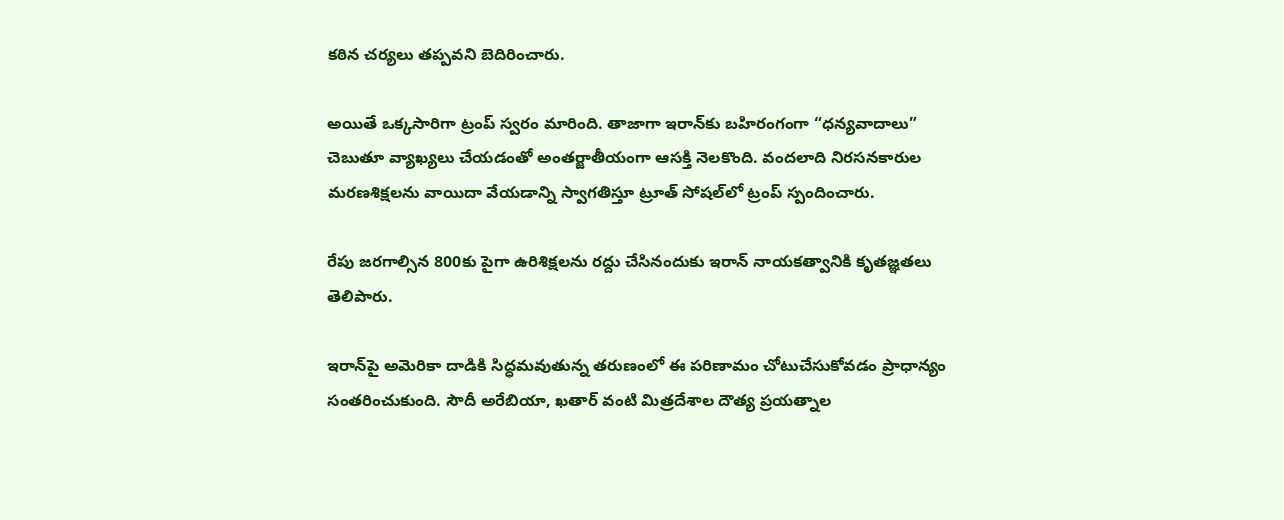కఠిన చర్యలు తప్పవని బెదిరించారు.

అయితే ఒక్కసారిగా ట్రంప్ స్వరం మారింది. తాజాగా ఇరాన్‌కు బహిరంగంగా “ధన్యవాదాలు” చెబుతూ వ్యాఖ్యలు చేయడంతో అంతర్జాతీయంగా ఆసక్తి నెలకొంది. వందలాది నిరసనకారుల మరణశిక్షలను వాయిదా వేయడాన్ని స్వాగతిస్తూ ట్రూత్ సోషల్‌లో ట్రంప్ స్పందించారు.

రేపు జరగాల్సిన 800కు పైగా ఉరిశిక్షలను రద్దు చేసినందుకు ఇరాన్ నాయకత్వానికి కృతజ్ఞతలు తెలిపారు.

ఇరాన్‌పై అమెరికా దాడికి సిద్ధమవుతున్న తరుణంలో ఈ పరిణామం చోటుచేసుకోవడం ప్రాధాన్యం సంతరించుకుంది. సౌదీ అరేబియా, ఖతార్ వంటి మిత్రదేశాల దౌత్య ప్రయత్నాల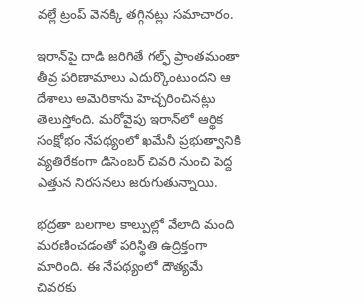వల్లే ట్రంప్ వెనక్కి తగ్గినట్లు సమాచారం.

ఇరాన్‌పై దాడి జరిగితే గల్ఫ్ ప్రాంతమంతా తీవ్ర పరిణామాలు ఎదుర్కొంటుందని ఆ దేశాలు అమెరికాను హెచ్చరించినట్లు తెలుస్తోంది. మరోవైపు ఇరాన్‌లో ఆర్థిక సంక్షోభం నేపథ్యంలో ఖమేనీ ప్రభుత్వానికి వ్యతిరేకంగా డిసెంబర్ చివరి నుంచి పెద్ద ఎత్తున నిరసనలు జరుగుతున్నాయి.

భద్రతా బలగాల కాల్పుల్లో వేలాది మంది మరణించడంతో పరిస్థితి ఉద్రిక్తంగా మారింది. ఈ నేపథ్యంలో దౌత్యమే చివరకు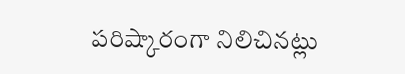పరిష్కారంగా నిలిచినట్లు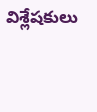విశ్లేషకులు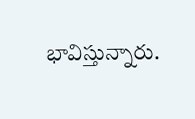భావిస్తున్నారు.